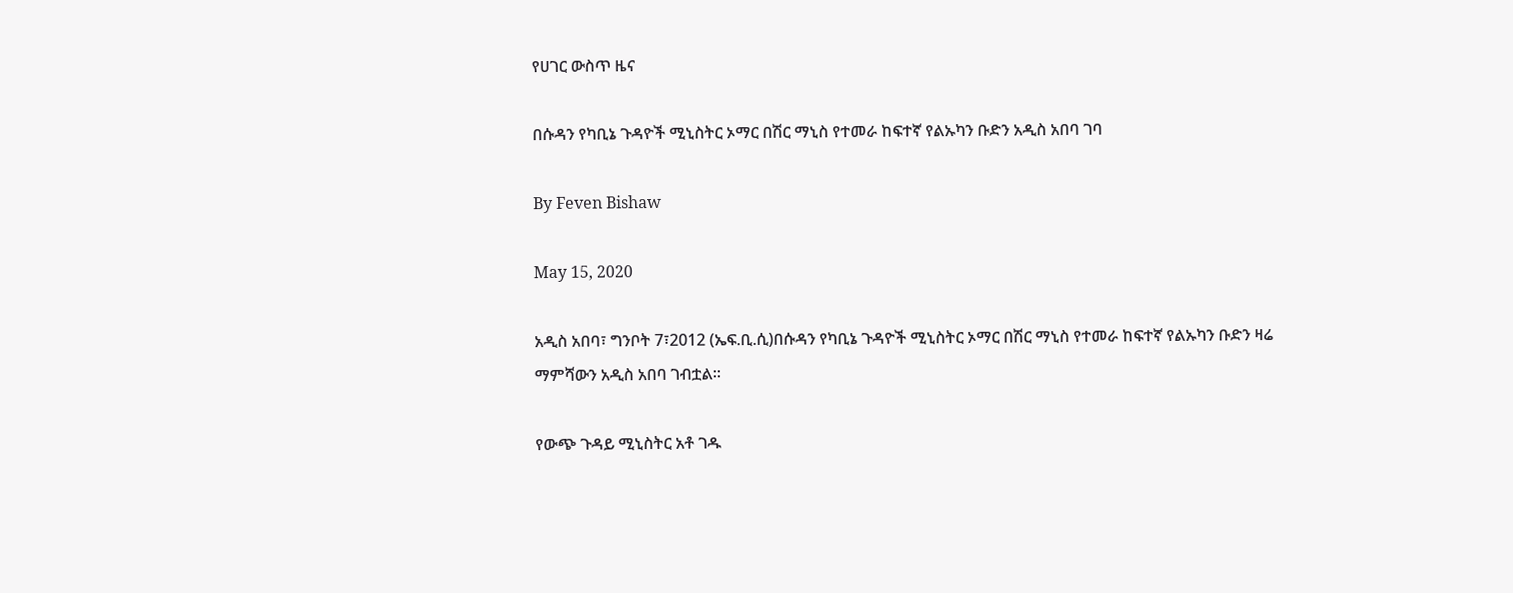የሀገር ውስጥ ዜና

በሱዳን የካቢኔ ጉዳዮች ሚኒስትር ኦማር በሽር ማኒስ የተመራ ከፍተኛ የልኡካን ቡድን አዲስ አበባ ገባ

By Feven Bishaw

May 15, 2020

አዲስ አበባ፣ ግንቦት 7፣2012 (ኤፍ.ቢ.ሲ)በሱዳን የካቢኔ ጉዳዮች ሚኒስትር ኦማር በሽር ማኒስ የተመራ ከፍተኛ የልኡካን ቡድን ዛሬ ማምሻውን አዲስ አበባ ገብቷል።

የውጭ ጉዳይ ሚኒስትር አቶ ገዱ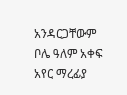አንዳርጋቸውም ቦሌ ዓለም አቀፍ አየር ማረፊያ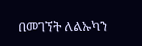በመገኘት ለልኡካን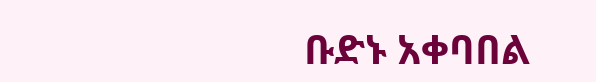ቡድኑ አቀባበል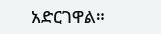አድርገዋል።